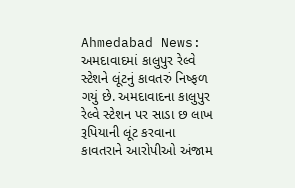Ahmedabad News: અમદાવાદમાં કાલુપુર રેલ્વે સ્ટેશને લૂંટનું કાવતરું નિષ્ફળ ગયું છે. અમદાવાદના કાલુપુર રેલ્વે સ્ટેશન પર સાડા છ લાખ રૂપિયાની લૂંટ કરવાના કાવતરાને આરોપીઓ અંજામ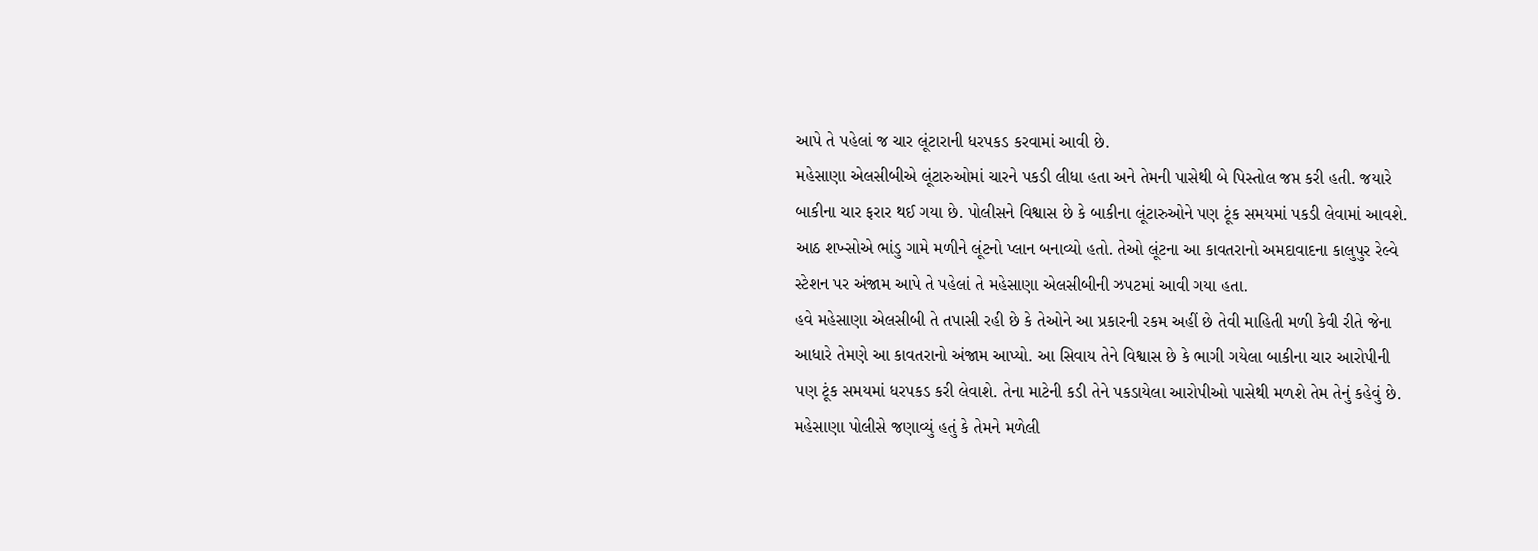આપે તે પહેલાં જ ચાર લૂંટારાની ધરપકડ કરવામાં આવી છે.
મહેસાણા એલસીબીએ લૂંટારુઓમાં ચારને પકડી લીધા હતા અને તેમની પાસેથી બે પિસ્તોલ જપ્ત કરી હતી. જયારે બાકીના ચાર ફરાર થઈ ગયા છે. પોલીસને વિશ્વાસ છે કે બાકીના લૂંટારુઓને પણ ટૂંક સમયમાં પકડી લેવામાં આવશે. આઠ શખ્સોએ ભાંડુ ગામે મળીને લૂંટનો પ્લાન બનાવ્યો હતો. તેઓ લૂંટના આ કાવતરાનો અમદાવાદના કાલુપુર રેલ્વે સ્ટેશન પર અંજામ આપે તે પહેલાં તે મહેસાણા એલસીબીની ઝપટમાં આવી ગયા હતા.
હવે મહેસાણા એલસીબી તે તપાસી રહી છે કે તેઓને આ પ્રકારની રકમ અહીં છે તેવી માહિતી મળી કેવી રીતે જેના આધારે તેમણે આ કાવતરાનો અંજામ આપ્યો. આ સિવાય તેને વિશ્વાસ છે કે ભાગી ગયેલા બાકીના ચાર આરોપીની પણ ટૂંક સમયમાં ધરપકડ કરી લેવાશે. તેના માટેની કડી તેને પકડાયેલા આરોપીઓ પાસેથી મળશે તેમ તેનું કહેવું છે. મહેસાણા પોલીસે જણાવ્યું હતું કે તેમને મળેલી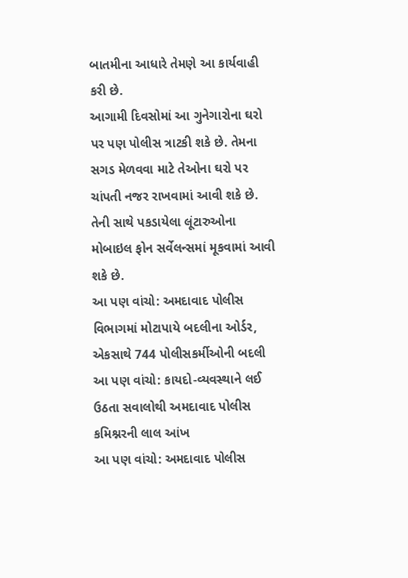બાતમીના આધારે તેમણે આ કાર્યવાહી કરી છે.
આગામી દિવસોમાં આ ગુનેગારોના ઘરો પર પણ પોલીસ ત્રાટકી શકે છે. તેમના સગડ મેળવવા માટે તેઓના ઘરો પર ચાંપતી નજર રાખવામાં આવી શકે છે. તેની સાથે પકડાયેલા લૂંટારુઓના મોબાઇલ ફોન સર્વેલન્સમાં મૂકવામાં આવી શકે છે.
આ પણ વાંચો: અમદાવાદ પોલીસ વિભાગમાં મોટાપાયે બદલીના ઓર્ડર, એકસાથે 744 પોલીસકર્મીઓની બદલી
આ પણ વાંચો: કાયદો-વ્યવસ્થાને લઈ ઉઠતા સવાલોથી અમદાવાદ પોલીસ કમિશ્નરની લાલ આંખ
આ પણ વાંચો: અમદાવાદ પોલીસ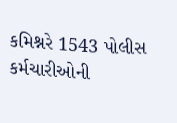કમિશ્નરે 1543 પોલીસ કર્મચારીઓની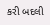કરી બદલી